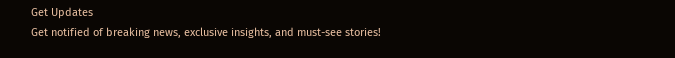Get Updates
Get notified of breaking news, exclusive insights, and must-see stories!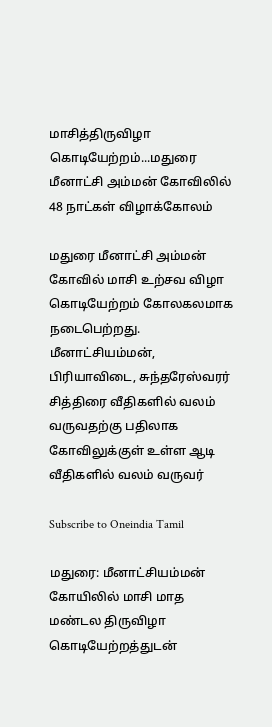மாசித்திருவிழா கொடியேற்றம்...மதுரை மீனாட்சி அம்மன் கோவிலில் 48 நாட்கள் விழாக்கோலம்

மதுரை மீனாட்சி அம்மன் கோவில் மாசி உற்சவ விழா கொடியேற்றம் கோலகலமாக நடைபெற்றது. மீனாட்சியம்மன், பிரியாவிடை, சுந்தரேஸ்வரர் சித்திரை வீதிகளில் வலம் வருவதற்கு பதிலாக கோவிலுக்குள் உள்ள ஆடி வீதிகளில் வலம் வருவர்

Subscribe to Oneindia Tamil

மதுரை: மீனாட்சியம்மன் கோயிலில் மாசி மாத மண்டல திருவிழா கொடியேற்றத்துடன்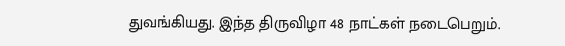துவங்கியது. இந்த திருவிழா 48 நாட்கள் நடைபெறும்.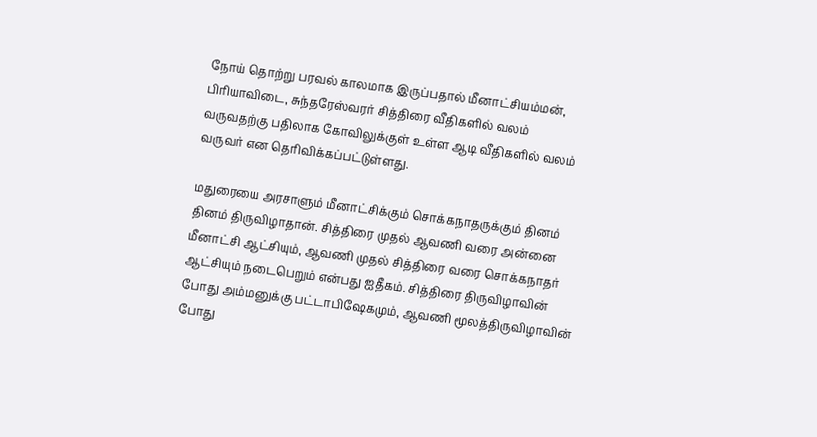நோய் தொற்று பரவல் காலமாக இருப்பதால் மீனாட்சியம்மன், பிரியாவிடை, சுந்தரேஸ்வரர் சித்திரை வீதிகளில் வலம் வருவதற்கு பதிலாக கோவிலுக்குள் உள்ள ஆடி வீதிகளில் வலம் வருவர் என தெரிவிக்கப்பட்டுள்ளது.

மதுரையை அரசாளும் மீனாட்சிக்கும் சொக்கநாதருக்கும் தினம் தினம் திருவிழாதான். சித்திரை முதல் ஆவணி வரை அன்னை மீனாட்சி ஆட்சியும், ஆவணி முதல் சித்திரை வரை சொக்கநாதர் ஆட்சியும் நடைபெறும் என்பது ஐதீகம். சித்திரை திருவிழாவின் போது அம்மனுக்கு பட்டாபிஷேகமும், ஆவணி மூலத்திருவிழாவின் போது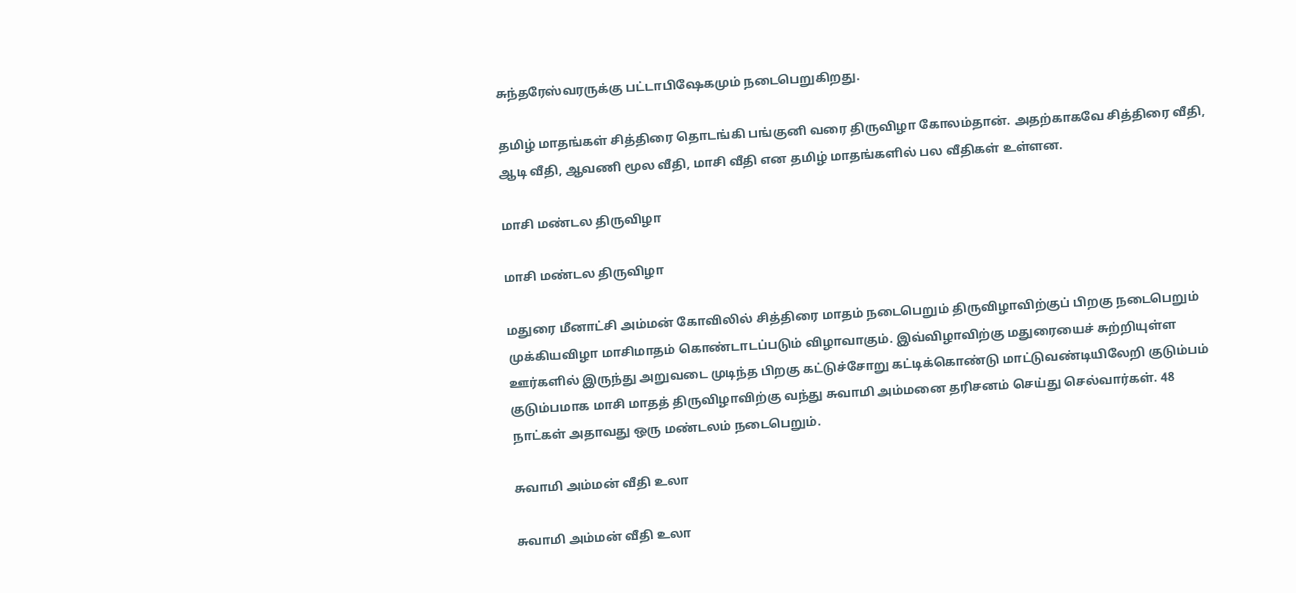சுந்தரேஸ்வரருக்கு பட்டாபிஷேகமும் நடைபெறுகிறது.

தமிழ் மாதங்கள் சித்திரை தொடங்கி பங்குனி வரை திருவிழா கோலம்தான். அதற்காகவே சித்திரை வீதி, ஆடி வீதி, ஆவணி மூல வீதி, மாசி வீதி என தமிழ் மாதங்களில் பல வீதிகள் உள்ளன.

மாசி மண்டல திருவிழா

மாசி மண்டல திருவிழா

மதுரை மீனாட்சி அம்மன் கோவிலில் சித்திரை மாதம் நடைபெறும் திருவிழாவிற்குப் பிறகு நடைபெறும் முக்கியவிழா மாசிமாதம் கொண்டாடப்படும் விழாவாகும். இவ்விழாவிற்கு மதுரையைச் சுற்றியுள்ள ஊர்களில் இருந்து அறுவடை முடிந்த பிறகு கட்டுச்சோறு கட்டிக்கொண்டு மாட்டுவண்டியிலேறி குடும்பம் குடும்பமாக மாசி மாதத் திருவிழாவிற்கு வந்து சுவாமி அம்மனை தரிசனம் செய்து செல்வார்கள். 48 நாட்கள் அதாவது ஒரு மண்டலம் நடைபெறும்.

சுவாமி அம்மன் வீதி உலா

சுவாமி அம்மன் வீதி உலா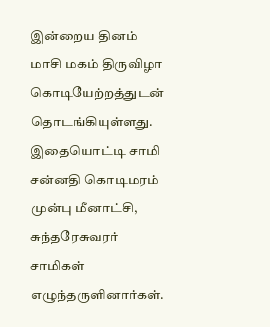இன்றைய தினம் மாசி மகம் திருவிழா கொடியேற்றத்துடன் தொடங்கியுள்ளது. இதையொட்டி சாமி சன்னதி கொடிமரம் முன்பு மீனாட்சி, சுந்தரேசுவரர் சாமிகள் எழுந்தருளினார்கள்.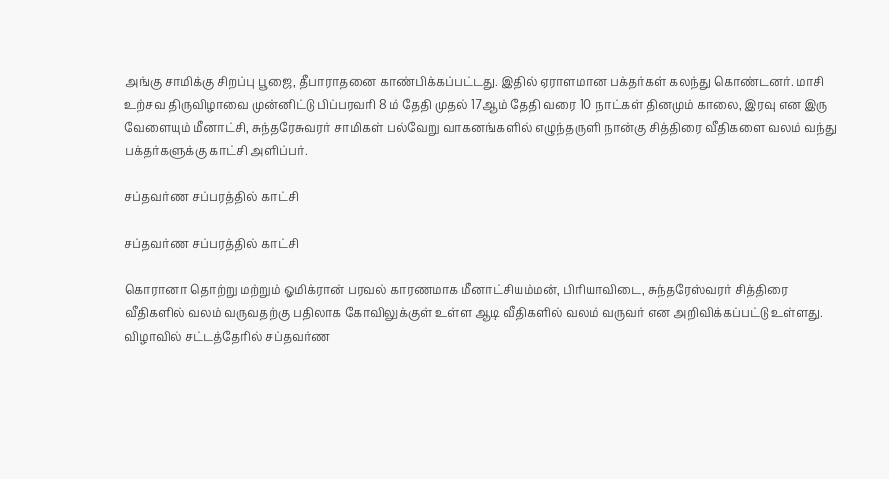அங்கு சாமிக்கு சிறப்பு பூஜை, தீபாராதனை காண்பிக்கப்பட்டது. இதில் ஏராளமான பக்தர்கள் கலந்து கொண்டனர். மாசி உற்சவ திருவிழாவை முன்னிட்டு பிப்பரவரி 8 ம் தேதி முதல் 17ஆம் தேதி வரை 10 நாட்கள் தினமும் காலை, இரவு என இரு வேளையும் மீனாட்சி, சுந்தரேசுவரர் சாமிகள் பல்வேறு வாகனங்களில் எழுந்தருளி நான்கு சித்திரை வீதிகளை வலம் வந்து பக்தர்களுக்கு காட்சி அளிப்பர்.

சப்தவர்ண சப்பரத்தில் காட்சி

சப்தவர்ண சப்பரத்தில் காட்சி

கொரானா தொற்று மற்றும் ஓமிக்ரான் பரவல் காரணமாக மீனாட்சியம்மன், பிரியாவிடை, சுந்தரேஸ்வரர் சித்திரை வீதிகளில் வலம் வருவதற்கு பதிலாக கோவிலுக்குள் உள்ள ஆடி வீதிகளில் வலம் வருவர் என அறிவிக்கப்பட்டு உள்ளது. விழாவில் சட்டத்தேரில் சப்தவர்ண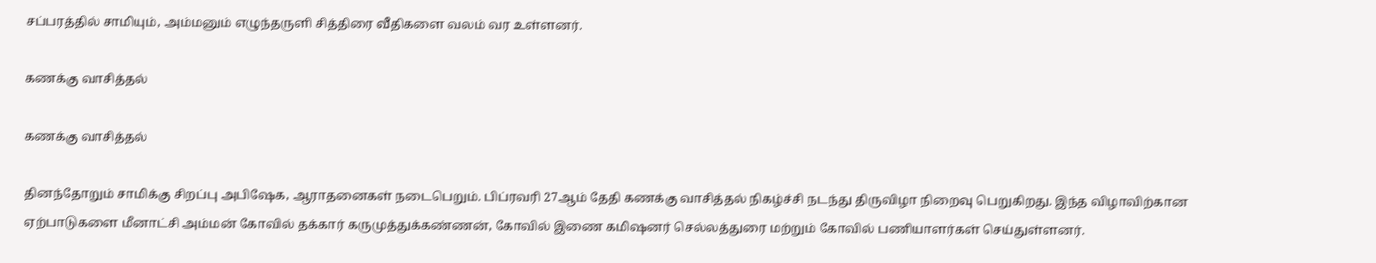சப்பரத்தில் சாமியும், அம்மனும் எழுந்தருளி சித்திரை வீதிகளை வலம் வர உள்ளனர்.

கணக்கு வாசித்தல்

கணக்கு வாசித்தல்

தினந்தோறும் சாமிக்கு சிறப்பு அபிஷேக, ஆராதனைகள் நடைபெறும். பிப்ரவரி 27ஆம் தேதி கணக்கு வாசித்தல் நிகழ்ச்சி நடந்து திருவிழா நிறைவு பெறுகிறது. இந்த விழாவிற்கான ஏற்பாடுகளை மீனாட்சி அம்மன் கோவில் தக்கார் கருமுத்துக்கண்ணன், கோவில் இணை கமிஷனர் செல்லத்துரை மற்றும் கோவில் பணியாளர்கள் செய்துள்ளனர்.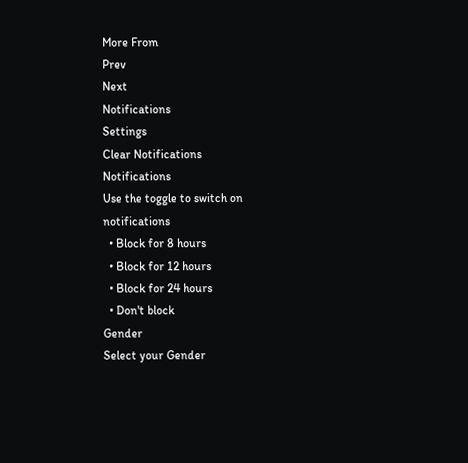More From
Prev
Next
Notifications
Settings
Clear Notifications
Notifications
Use the toggle to switch on notifications
  • Block for 8 hours
  • Block for 12 hours
  • Block for 24 hours
  • Don't block
Gender
Select your Gender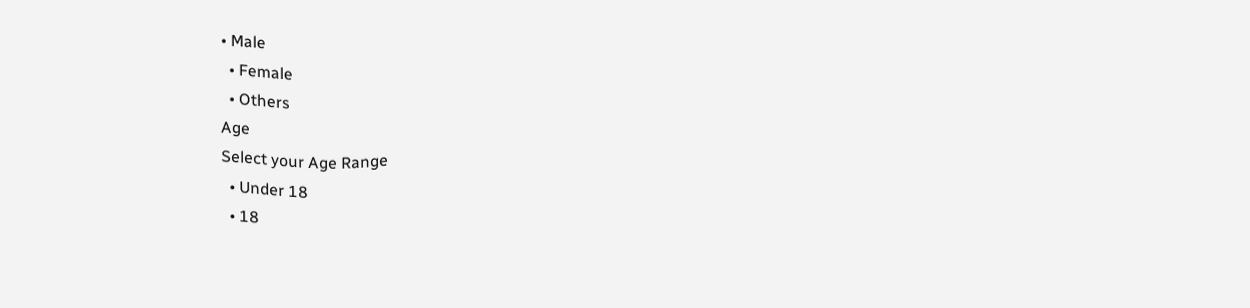• Male
  • Female
  • Others
Age
Select your Age Range
  • Under 18
  • 18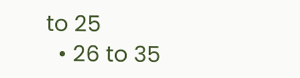to 25
  • 26 to 35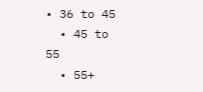• 36 to 45
  • 45 to 55
  • 55+